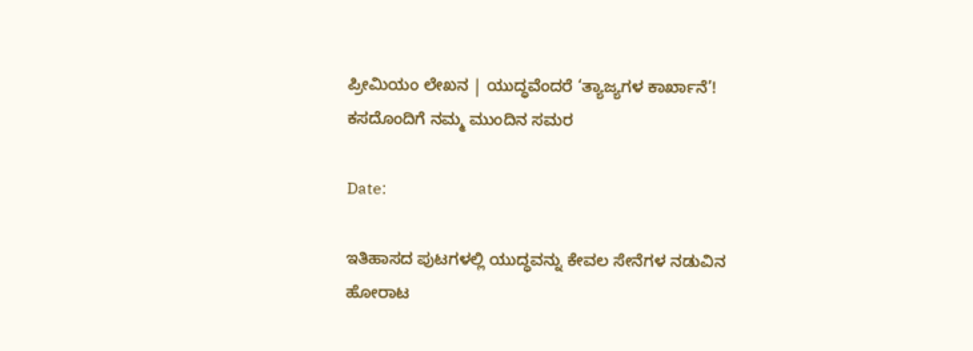ಪ್ರೀಮಿಯಂ ಲೇಖನ | ಯುದ್ಧವೆಂದರೆ ‘ತ್ಯಾಜ್ಯಗಳ ಕಾರ್ಖಾನೆ’! ಕಸದೊಂದಿಗೆ ನಮ್ಮ ಮುಂದಿನ ಸಮರ

Date:

ಇತಿಹಾಸದ ಪುಟಗಳಲ್ಲಿ ಯುದ್ಧವನ್ನು ಕೇವಲ ಸೇನೆಗಳ ನಡುವಿನ ಹೋರಾಟ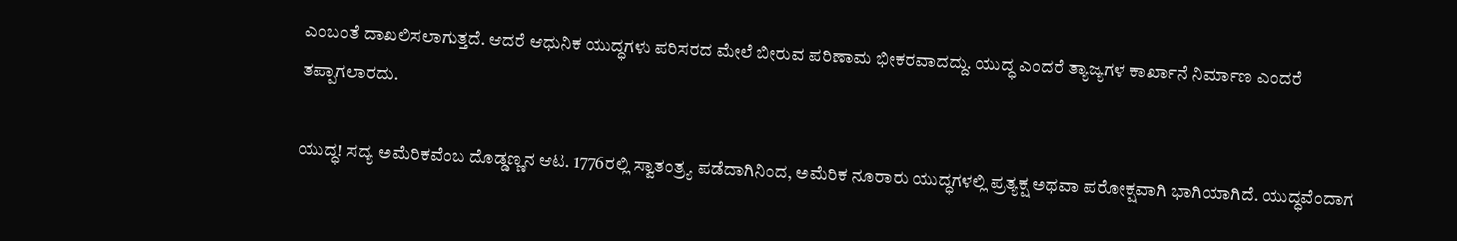ಎಂಬಂತೆ ದಾಖಲಿಸಲಾಗುತ್ತದೆ. ಆದರೆ ಆಧುನಿಕ ಯುದ್ಧಗಳು ಪರಿಸರದ ಮೇಲೆ ಬೀರುವ ಪರಿಣಾಮ ಭೀಕರವಾದದ್ದು. ಯುದ್ಧ ಎಂದರೆ ತ್ಯಾಜ್ಯಗಳ ಕಾರ್ಖಾನೆ ನಿರ್ಮಾಣ ಎಂದರೆ ತಪ್ಪಾಗಲಾರದು.

ಯುದ್ಧ! ಸದ್ಯ ಅಮೆರಿಕವೆಂಬ ದೊಡ್ಡಣ್ಣನ ಆಟ. 1776ರಲ್ಲಿ ಸ್ವಾತಂತ್ರ್ಯ ಪಡೆದಾಗಿನಿಂದ, ಅಮೆರಿಕ ನೂರಾರು ಯುದ್ಧಗಳಲ್ಲಿ ಪ್ರತ್ಯಕ್ಷ ಅಥವಾ ಪರೋಕ್ಷವಾಗಿ ಭಾಗಿಯಾಗಿದೆ. ಯುದ್ಧವೆಂದಾಗ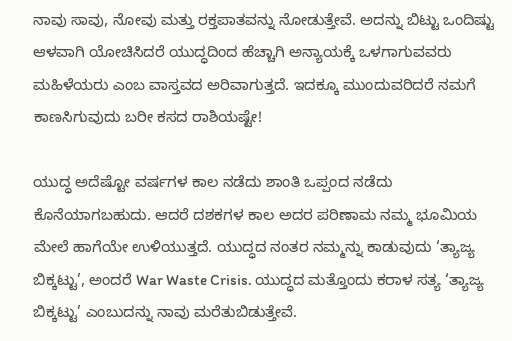ನಾವು ಸಾವು, ನೋವು ಮತ್ತು ರಕ್ತಪಾತವನ್ನು ನೋಡುತ್ತೇವೆ. ಅದನ್ನು ಬಿಟ್ಟು ಒಂದಿಷ್ಟು ಆಳವಾಗಿ ಯೋಚಿಸಿದರೆ ಯುದ್ಧದಿಂದ ಹೆಚ್ಚಾಗಿ ಅನ್ಯಾಯಕ್ಕೆ ಒಳಗಾಗುವವರು ಮಹಿಳೆಯರು ಎಂಬ ವಾಸ್ತವದ ಅರಿವಾಗುತ್ತದೆ. ಇದಕ್ಕೂ ಮುಂದುವರಿದರೆ ನಮಗೆ ಕಾಣಸಿಗುವುದು ಬರೀ ಕಸದ ರಾಶಿಯಷ್ಟೇ!

ಯುದ್ಧ ಅದೆಷ್ಟೋ ವರ್ಷಗಳ ಕಾಲ ನಡೆದು ಶಾಂತಿ ಒಪ್ಪಂದ ನಡೆದು ಕೊನೆಯಾಗಬಹುದು. ಆದರೆ ದಶಕಗಳ ಕಾಲ ಅದರ ಪರಿಣಾಮ ನಮ್ಮ ಭೂಮಿಯ ಮೇಲೆ ಹಾಗೆಯೇ ಉಳಿಯುತ್ತದೆ. ಯುದ್ಧದ ನಂತರ ನಮ್ಮನ್ನು ಕಾಡುವುದು ‘ತ್ಯಾಜ್ಯ ಬಿಕ್ಕಟ್ಟು’, ಅಂದರೆ War Waste Crisis. ಯುದ್ಧದ ಮತ್ತೊಂದು ಕರಾಳ ಸತ್ಯ ‘ತ್ಯಾಜ್ಯ ಬಿಕ್ಕಟ್ಟು’ ಎಂಬುದನ್ನು ನಾವು ಮರೆತುಬಿಡುತ್ತೇವೆ.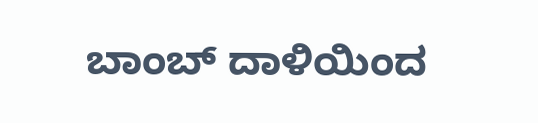ಬಾಂಬ್ ದಾಳಿಯಿಂದ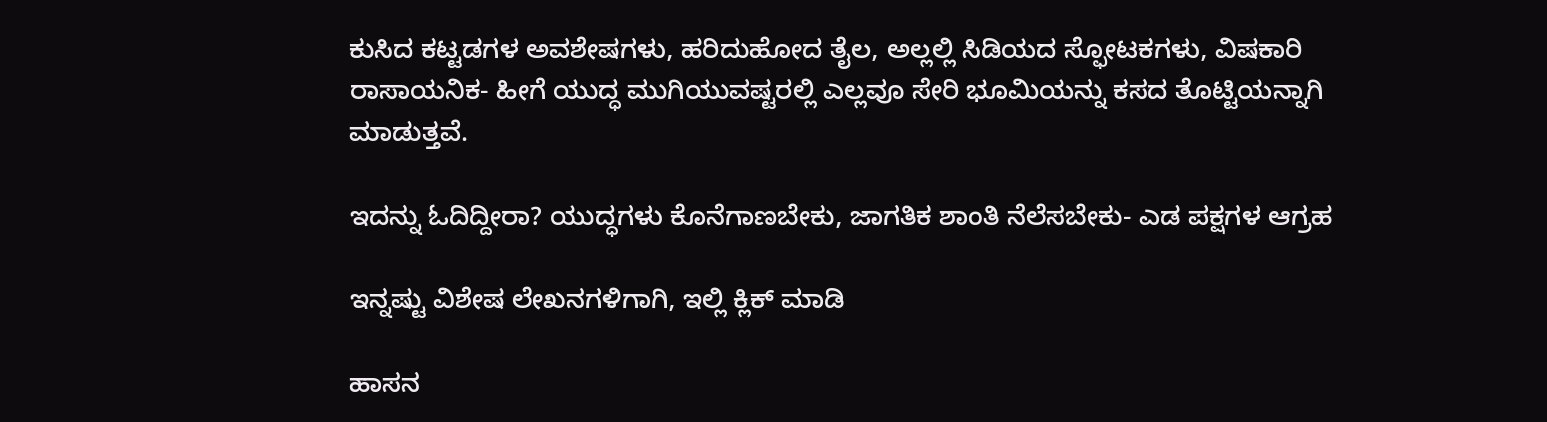ಕುಸಿದ ಕಟ್ಟಡಗಳ ಅವಶೇಷಗಳು, ಹರಿದುಹೋದ ತೈಲ, ಅಲ್ಲಲ್ಲಿ ಸಿಡಿಯದ ಸ್ಫೋಟಕಗಳು, ವಿಷಕಾರಿ ರಾಸಾಯನಿಕ- ಹೀಗೆ ಯುದ್ಧ ಮುಗಿಯುವಷ್ಟರಲ್ಲಿ ಎಲ್ಲವೂ ಸೇರಿ ಭೂಮಿಯನ್ನು ಕಸದ ತೊಟ್ಟಿಯನ್ನಾಗಿ ಮಾಡುತ್ತವೆ.

ಇದನ್ನು ಓದಿದ್ದೀರಾ? ಯುದ್ಧಗಳು ಕೊನೆಗಾಣಬೇಕು, ಜಾಗತಿಕ ಶಾಂತಿ ನೆಲೆಸಬೇಕು- ಎಡ ಪಕ್ಷಗಳ ಆಗ್ರಹ

ಇನ್ನಷ್ಟು ವಿಶೇಷ ಲೇಖನಗಳಿಗಾಗಿ, ಇಲ್ಲಿ ಕ್ಲಿಕ್ ಮಾಡಿ

ಹಾಸನ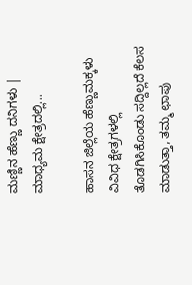ಮಣ್ಣಿನ ಹೆಣ್ಣು ದನಿಗಳು | ಮಾಧ್ಯಮ ಕ್ಷೇತ್ರದಲ್ಲಿ...

ಹಾಸನ ಜಿಲ್ಲೆಯ ಹೆಣ್ಣುಮಕ್ಕಳು ವಿವಿಧ ಕ್ಷೇತ್ರಗಳಲ್ಲಿ ತೊಡಗಿಸಿಕೊಂಡು ಸದ್ದಿಲ್ಲದೆ ಕೆಲಸ ಮಾಡುತ್ತಾ, ತಮ್ಮ ಛಾಪು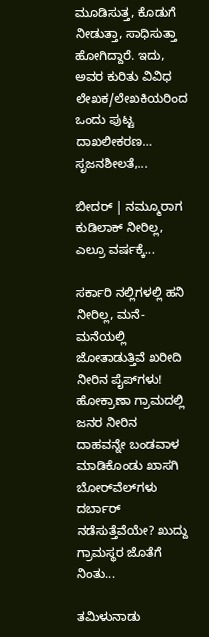ಮೂಡಿಸುತ್ತ, ಕೊಡುಗೆ ನೀಡುತ್ತಾ, ಸಾಧಿಸುತ್ತಾ ಹೋಗಿದ್ದಾರೆ. ಇದು, ಅವರ ಕುರಿತು ವಿವಿಧ ಲೇಖಕ/ಲೇಖಕಿಯರಿಂದ ಒಂದು ಪುಟ್ಟ ದಾಖಲೀಕರಣ… ಸೃಜನಶೀಲತೆ,...

ಬೀದರ್ | ನಮ್ಮೂರಾಗ ಕುಡಿಲಾಕ್ ನೀರಿಲ್ಲ, ಎಲ್ರೂ ವರ್ಷಕ್ಕೆ...

ಸರ್ಕಾರಿ ನಲ್ಲಿಗಳಲ್ಲಿ ಹನಿ ನೀರಿಲ್ಲ, ಮನೆ-ಮನೆಯಲ್ಲಿ ಜೋತಾಡುತ್ತಿವೆ ಖರೀದಿ ನೀರಿನ ಪೈಪ್‌ಗಳು! ಹೋಕ್ರಾಣಾ ಗ್ರಾಮದಲ್ಲಿ ಜನರ ನೀರಿನ ದಾಹವನ್ನೇ ಬಂಡವಾಳ ಮಾಡಿಕೊಂಡು ಖಾಸಗಿ ಬೋರ್‌ವೆಲ್‌ಗಳು ದರ್ಬಾರ್‌ ನಡೆಸುತ್ತೆವೆಯೇ? ಖುದ್ದು ಗ್ರಾಮಸ್ಥರ ಜೊತೆಗೆ ನಿಂತು...

ತಮಿಳುನಾಡು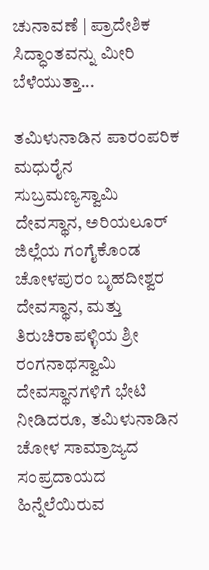ಚುನಾವಣೆ | ಪ್ರಾದೇಶಿಕ ಸಿದ್ಧಾಂತವನ್ನು ಮೀರಿ ಬೆಳೆಯುತ್ತಾ...

ತಮಿಳುನಾಡಿನ ಪಾರಂಪರಿಕ ಮಧುರೈನ ಸುಬ್ರಮಣ್ಯಸ್ವಾಮಿ ದೇವಸ್ಥಾನ, ಅರಿಯಲೂರ್ ಜಿಲ್ಲೆಯ ಗಂಗೈಕೊಂಡ ಚೋಳಪುರಂ ಬೃಹದೀಶ್ವರ ದೇವಸ್ಥಾನ, ಮತ್ತು ತಿರುಚಿರಾಪಳ್ಳಿಯ ಶ್ರೀ ರಂಗನಾಥಸ್ವಾಮಿ ದೇವಸ್ಥಾನಗಳಿಗೆ ಭೇಟಿ ನೀಡಿದರೂ, ತಮಿಳುನಾಡಿನ ಚೋಳ ಸಾಮ್ರಾಜ್ಯದ ಸಂಪ್ರದಾಯದ ಹಿನ್ನೆಲೆಯಿರುವ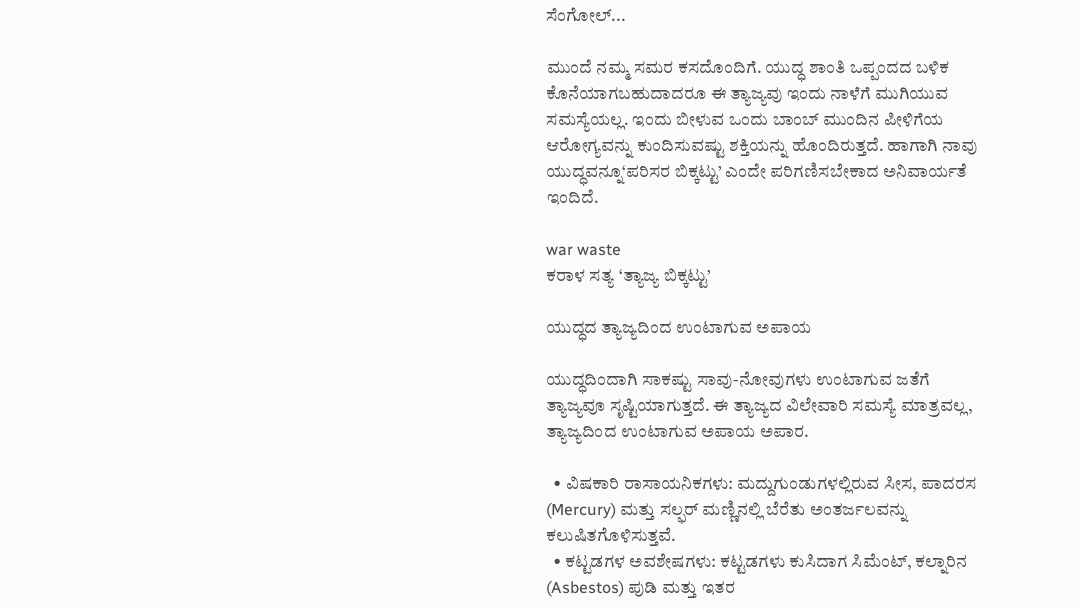ಸೆಂಗೋಲ್...

ಮುಂದೆ ನಮ್ಮ ಸಮರ ಕಸದೊಂದಿಗೆ. ಯುದ್ಧ ಶಾಂತಿ ಒಪ್ಪಂದದ ಬಳಿಕ ಕೊನೆಯಾಗಬಹುದಾದರೂ ಈ ತ್ಯಾಜ್ಯವು ಇಂದು ನಾಳೆಗೆ ಮುಗಿಯುವ ಸಮಸ್ಯೆಯಲ್ಲ. ಇಂದು ಬೀಳುವ ಒಂದು ಬಾಂಬ್ ಮುಂದಿನ ಪೀಳಿಗೆಯ ಆರೋಗ್ಯವನ್ನು ಕುಂದಿಸುವಷ್ಟು ಶಕ್ತಿಯನ್ನು ಹೊಂದಿರುತ್ತದೆ. ಹಾಗಾಗಿ ನಾವು ಯುದ್ಧವನ್ನೂ‘ಪರಿಸರ ಬಿಕ್ಕಟ್ಟು’ ಎಂದೇ ಪರಿಗಣಿಸಬೇಕಾದ ಅನಿವಾರ್ಯತೆ ಇಂದಿದೆ.

war waste
ಕರಾಳ ಸತ್ಯ ‘ತ್ಯಾಜ್ಯ ಬಿಕ್ಕಟ್ಟು’

ಯುದ್ಧದ ತ್ಯಾಜ್ಯದಿಂದ ಉಂಟಾಗುವ ಅಪಾಯ

ಯುದ್ಧದಿಂದಾಗಿ ಸಾಕಷ್ಟು ಸಾವು-ನೋವುಗಳು ಉಂಟಾಗುವ ಜತೆಗೆ ತ್ಯಾಜ್ಯವೂ ಸೃಷ್ಟಿಯಾಗುತ್ತದೆ. ಈ ತ್ಯಾಜ್ಯದ ವಿಲೇವಾರಿ ಸಮಸ್ಯೆ ಮಾತ್ರವಲ್ಲ, ತ್ಯಾಜ್ಯದಿಂದ ಉಂಟಾಗುವ ಅಪಾಯ ಅಪಾರ.

  • ವಿಷಕಾರಿ ರಾಸಾಯನಿಕಗಳು: ಮದ್ದುಗುಂಡುಗಳಲ್ಲಿರುವ ಸೀಸ, ಪಾದರಸ (Mercury) ಮತ್ತು ಸಲ್ಫರ್ ಮಣ್ಣಿನಲ್ಲಿ ಬೆರೆತು ಅಂತರ್ಜಲವನ್ನು ಕಲುಷಿತಗೊಳಿಸುತ್ತವೆ.
  • ಕಟ್ಟಡಗಳ ಅವಶೇಷಗಳು: ಕಟ್ಟಡಗಳು ಕುಸಿದಾಗ ಸಿಮೆಂಟ್, ಕಲ್ನಾರಿನ (Asbestos) ಪುಡಿ ಮತ್ತು ಇತರ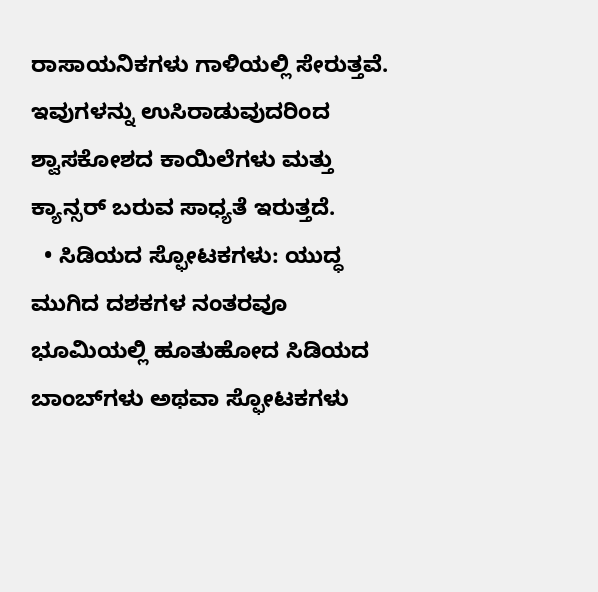ರಾಸಾಯನಿಕಗಳು ಗಾಳಿಯಲ್ಲಿ ಸೇರುತ್ತವೆ. ಇವುಗಳನ್ನು ಉಸಿರಾಡುವುದರಿಂದ ಶ್ವಾಸಕೋಶದ ಕಾಯಿಲೆಗಳು ಮತ್ತು ಕ್ಯಾನ್ಸರ್ ಬರುವ ಸಾಧ್ಯತೆ ಇರುತ್ತದೆ.
  • ಸಿಡಿಯದ ಸ್ಫೋಟಕಗಳು: ಯುದ್ಧ ಮುಗಿದ ದಶಕಗಳ ನಂತರವೂ ಭೂಮಿಯಲ್ಲಿ ಹೂತುಹೋದ ಸಿಡಿಯದ ಬಾಂಬ್‌ಗಳು ಅಥವಾ ಸ್ಫೋಟಕಗಳು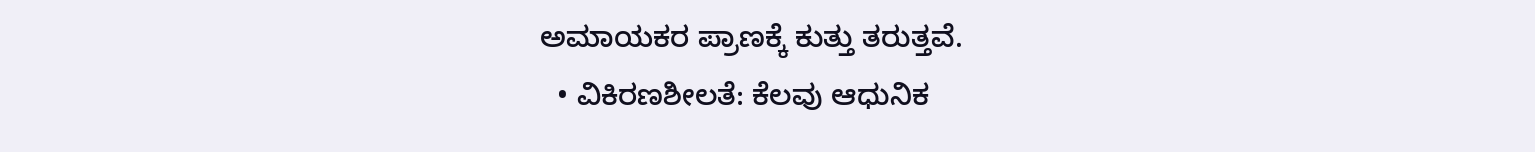ಅಮಾಯಕರ ಪ್ರಾಣಕ್ಕೆ ಕುತ್ತು ತರುತ್ತವೆ.
  • ವಿಕಿರಣಶೀಲತೆ: ಕೆಲವು ಆಧುನಿಕ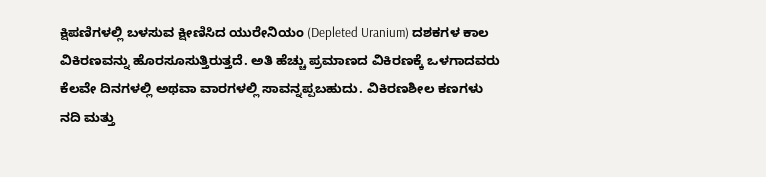ಕ್ಷಿಪಣಿಗಳಲ್ಲಿ ಬಳಸುವ ಕ್ಷೀಣಿಸಿದ ಯುರೇನಿಯಂ (Depleted Uranium) ದಶಕಗಳ ಕಾಲ ವಿಕಿರಣವನ್ನು ಹೊರಸೂಸುತ್ತಿರುತ್ತದೆ. ಅತಿ ಹೆಚ್ಚು ಪ್ರಮಾಣದ ವಿಕಿರಣಕ್ಕೆ ಒಳಗಾದವರು ಕೆಲವೇ ದಿನಗಳಲ್ಲಿ ಅಥವಾ ವಾರಗಳಲ್ಲಿ ಸಾವನ್ನಪ್ಪಬಹುದು. ವಿಕಿರಣಶೀಲ ಕಣಗಳು ನದಿ ಮತ್ತು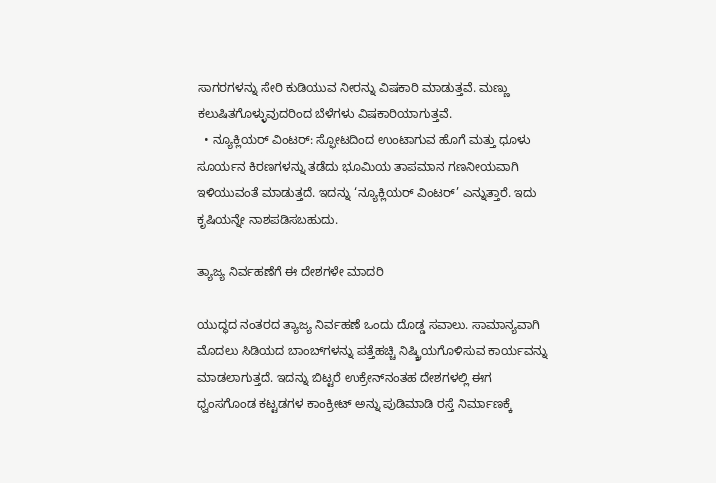ಸಾಗರಗಳನ್ನು ಸೇರಿ ಕುಡಿಯುವ ನೀರನ್ನು ವಿಷಕಾರಿ ಮಾಡುತ್ತವೆ. ಮಣ್ಣು ಕಲುಷಿತಗೊಳ್ಳುವುದರಿಂದ ಬೆಳೆಗಳು ವಿಷಕಾರಿಯಾಗುತ್ತವೆ.
  • ನ್ಯೂಕ್ಲಿಯರ್ ವಿಂಟರ್: ಸ್ಫೋಟದಿಂದ ಉಂಟಾಗುವ ಹೊಗೆ ಮತ್ತು ಧೂಳು ಸೂರ್ಯನ ಕಿರಣಗಳನ್ನು ತಡೆದು ಭೂಮಿಯ ತಾಪಮಾನ ಗಣನೀಯವಾಗಿ ಇಳಿಯುವಂತೆ ಮಾಡುತ್ತದೆ. ಇದನ್ನು ‘ನ್ಯೂಕ್ಲಿಯರ್ ವಿಂಟರ್’ ಎನ್ನುತ್ತಾರೆ. ಇದು ಕೃಷಿಯನ್ನೇ ನಾಶಪಡಿಸಬಹುದು.

ತ್ಯಾಜ್ಯ ನಿರ್ವಹಣೆಗೆ ಈ ದೇಶಗಳೇ ಮಾದರಿ

ಯುದ್ಧದ ನಂತರದ ತ್ಯಾಜ್ಯ ನಿರ್ವಹಣೆ ಒಂದು ದೊಡ್ಡ ಸವಾಲು. ಸಾಮಾನ್ಯವಾಗಿ ಮೊದಲು ಸಿಡಿಯದ ಬಾಂಬ್‌ಗಳನ್ನು ಪತ್ತೆಹಚ್ಚಿ ನಿಷ್ಕ್ರಿಯಗೊಳಿಸುವ ಕಾರ್ಯವನ್ನು ಮಾಡಲಾಗುತ್ತದೆ. ಇದನ್ನು ಬಿಟ್ಟರೆ ಉಕ್ರೇನ್‌ನಂತಹ ದೇಶಗಳಲ್ಲಿ ಈಗ ಧ್ವಂಸಗೊಂಡ ಕಟ್ಟಡಗಳ ಕಾಂಕ್ರೀಟ್ ಅನ್ನು ಪುಡಿಮಾಡಿ ರಸ್ತೆ ನಿರ್ಮಾಣಕ್ಕೆ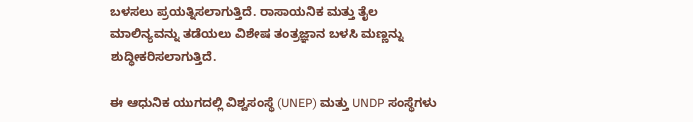ಬಳಸಲು ಪ್ರಯತ್ನಿಸಲಾಗುತ್ತಿದೆ. ರಾಸಾಯನಿಕ ಮತ್ತು ತೈಲ ಮಾಲಿನ್ಯವನ್ನು ತಡೆಯಲು ವಿಶೇಷ ತಂತ್ರಜ್ಞಾನ ಬಳಸಿ ಮಣ್ಣನ್ನು ಶುದ್ಧೀಕರಿಸಲಾಗುತ್ತಿದೆ.

ಈ ಆಧುನಿಕ ಯುಗದಲ್ಲಿ ವಿಶ್ವಸಂಸ್ಥೆ (UNEP) ಮತ್ತು UNDP ಸಂಸ್ಥೆಗಳು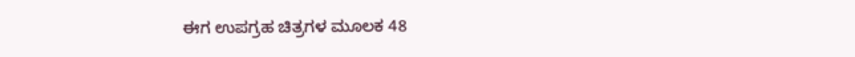ಈಗ ಉಪಗ್ರಹ ಚಿತ್ರಗಳ ಮೂಲಕ 48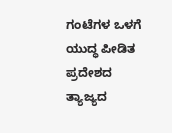ಗಂಟೆಗಳ ಒಳಗೆ ಯುದ್ಧ ಪೀಡಿತ ಪ್ರದೇಶದ ತ್ಯಾಜ್ಯದ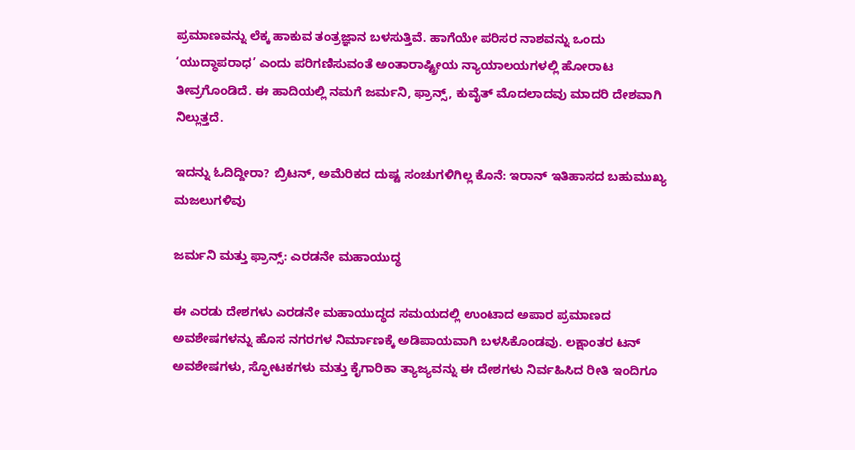ಪ್ರಮಾಣವನ್ನು ಲೆಕ್ಕ ಹಾಕುವ ತಂತ್ರಜ್ಞಾನ ಬಳಸುತ್ತಿವೆ. ಹಾಗೆಯೇ ಪರಿಸರ ನಾಶವನ್ನು ಒಂದು ‘ಯುದ್ಧಾಪರಾಧ’ ಎಂದು ಪರಿಗಣಿಸುವಂತೆ ಅಂತಾರಾಷ್ಟ್ರೀಯ ನ್ಯಾಯಾಲಯಗಳಲ್ಲಿ ಹೋರಾಟ ತೀವ್ರಗೊಂಡಿದೆ. ಈ ಹಾದಿಯಲ್ಲಿ ನಮಗೆ ಜರ್ಮನಿ, ಫ್ರಾನ್ಸ್, ಕುವೈತ್ ಮೊದಲಾದವು ಮಾದರಿ ದೇಶವಾಗಿ ನಿಲ್ಲುತ್ತದೆ.

ಇದನ್ನು ಓದಿದ್ದೀರಾ? ಬ್ರಿಟನ್, ಅಮೆರಿಕದ ದುಷ್ಟ ಸಂಚುಗಳಿಗಿಲ್ಲ ಕೊನೆ: ಇರಾನ್ ಇತಿಹಾಸದ ಬಹುಮುಖ್ಯ ಮಜಲುಗಳಿವು

ಜರ್ಮನಿ ಮತ್ತು ಫ್ರಾನ್ಸ್: ಎರಡನೇ ಮಹಾಯುದ್ಧ

ಈ ಎರಡು ದೇಶಗಳು ಎರಡನೇ ಮಹಾಯುದ್ಧದ ಸಮಯದಲ್ಲಿ ಉಂಟಾದ ಅಪಾರ ಪ್ರಮಾಣದ ಅವಶೇಷಗಳನ್ನು ಹೊಸ ನಗರಗಳ ನಿರ್ಮಾಣಕ್ಕೆ ಅಡಿಪಾಯವಾಗಿ ಬಳಸಿಕೊಂಡವು. ಲಕ್ಷಾಂತರ ಟನ್ ಅವಶೇಷಗಳು, ಸ್ಫೋಟಕಗಳು ಮತ್ತು ಕೈಗಾರಿಕಾ ತ್ಯಾಜ್ಯವನ್ನು ಈ ದೇಶಗಳು ನಿರ್ವಹಿಸಿದ ರೀತಿ ಇಂದಿಗೂ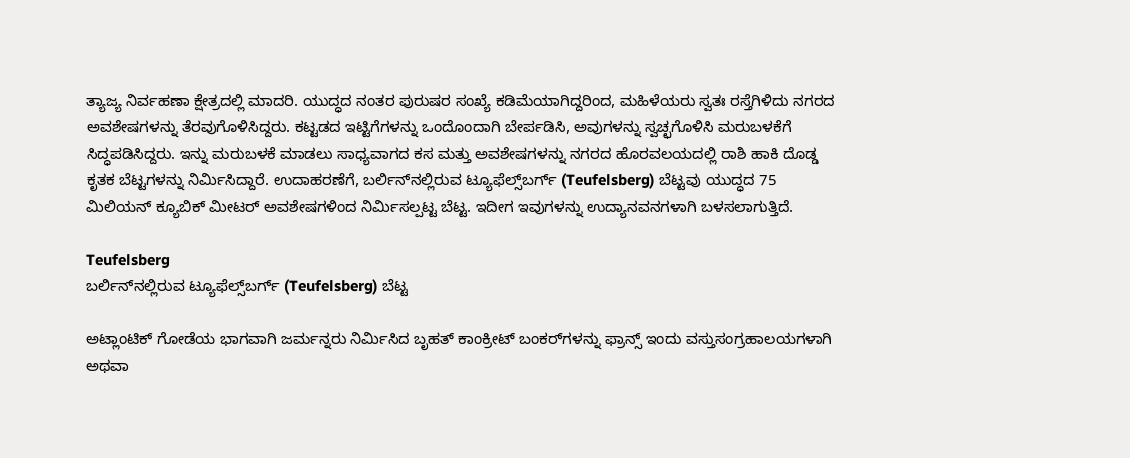ತ್ಯಾಜ್ಯ ನಿರ್ವಹಣಾ ಕ್ಷೇತ್ರದಲ್ಲಿ ಮಾದರಿ. ಯುದ್ಧದ ನಂತರ ಪುರುಷರ ಸಂಖ್ಯೆ ಕಡಿಮೆಯಾಗಿದ್ದರಿಂದ, ಮಹಿಳೆಯರು ಸ್ವತಃ ರಸ್ತೆಗಿಳಿದು ನಗರದ ಅವಶೇಷಗಳನ್ನು ತೆರವುಗೊಳಿಸಿದ್ದರು. ಕಟ್ಟಡದ ಇಟ್ಟಿಗೆಗಳನ್ನು ಒಂದೊಂದಾಗಿ ಬೇರ್ಪಡಿಸಿ, ಅವುಗಳನ್ನು ಸ್ವಚ್ಛಗೊಳಿಸಿ ಮರುಬಳಕೆಗೆ ಸಿದ್ಧಪಡಿಸಿದ್ದರು. ಇನ್ನು ಮರುಬಳಕೆ ಮಾಡಲು ಸಾಧ್ಯವಾಗದ ಕಸ ಮತ್ತು ಅವಶೇಷಗಳನ್ನು ನಗರದ ಹೊರವಲಯದಲ್ಲಿ ರಾಶಿ ಹಾಕಿ ದೊಡ್ಡ ಕೃತಕ ಬೆಟ್ಟಗಳನ್ನು ನಿರ್ಮಿಸಿದ್ದಾರೆ. ಉದಾಹರಣೆಗೆ, ಬರ್ಲಿನ್‌ನಲ್ಲಿರುವ ಟ್ಯೂಫೆಲ್ಸ್‌ಬರ್ಗ್ (Teufelsberg) ಬೆಟ್ಟವು ಯುದ್ಧದ 75 ಮಿಲಿಯನ್ ಕ್ಯೂಬಿಕ್ ಮೀಟರ್ ಅವಶೇಷಗಳಿಂದ ನಿರ್ಮಿಸಲ್ಪಟ್ಟ ಬೆಟ್ಟ. ಇದೀಗ ಇವುಗಳನ್ನು ಉದ್ಯಾನವನಗಳಾಗಿ ಬಳಸಲಾಗುತ್ತಿದೆ.

Teufelsberg
ಬರ್ಲಿನ್‌ನಲ್ಲಿರುವ ಟ್ಯೂಫೆಲ್ಸ್‌ಬರ್ಗ್ (Teufelsberg) ಬೆಟ್ಟ

ಅಟ್ಲಾಂಟಿಕ್ ಗೋಡೆಯ ಭಾಗವಾಗಿ ಜರ್ಮನ್ನರು ನಿರ್ಮಿಸಿದ ಬೃಹತ್ ಕಾಂಕ್ರೀಟ್ ಬಂಕರ್‌ಗಳನ್ನು ಫ್ರಾನ್ಸ್ ಇಂದು ವಸ್ತುಸಂಗ್ರಹಾಲಯಗಳಾಗಿ ಅಥವಾ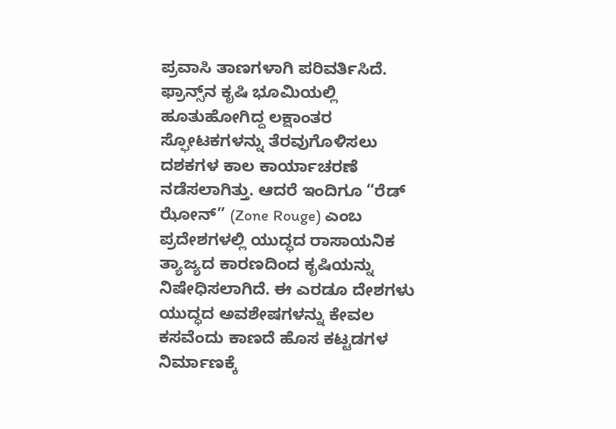ಪ್ರವಾಸಿ ತಾಣಗಳಾಗಿ ಪರಿವರ್ತಿಸಿದೆ. ಫ್ರಾನ್ಸ್‌ನ ಕೃಷಿ ಭೂಮಿಯಲ್ಲಿ ಹೂತುಹೋಗಿದ್ದ ಲಕ್ಷಾಂತರ ಸ್ಫೋಟಕಗಳನ್ನು ತೆರವುಗೊಳಿಸಲು ದಶಕಗಳ ಕಾಲ ಕಾರ್ಯಾಚರಣೆ ನಡೆಸಲಾಗಿತ್ತು. ಆದರೆ ಇಂದಿಗೂ “ರೆಡ್ ಝೋನ್” (Zone Rouge) ಎಂಬ ಪ್ರದೇಶಗಳಲ್ಲಿ ಯುದ್ಧದ ರಾಸಾಯನಿಕ ತ್ಯಾಜ್ಯದ ಕಾರಣದಿಂದ ಕೃಷಿಯನ್ನು ನಿಷೇಧಿಸಲಾಗಿದೆ. ಈ ಎರಡೂ ದೇಶಗಳು ಯುದ್ಧದ ಅವಶೇಷಗಳನ್ನು ಕೇವಲ ಕಸವೆಂದು ಕಾಣದೆ ಹೊಸ ಕಟ್ಟಡಗಳ ನಿರ್ಮಾಣಕ್ಕೆ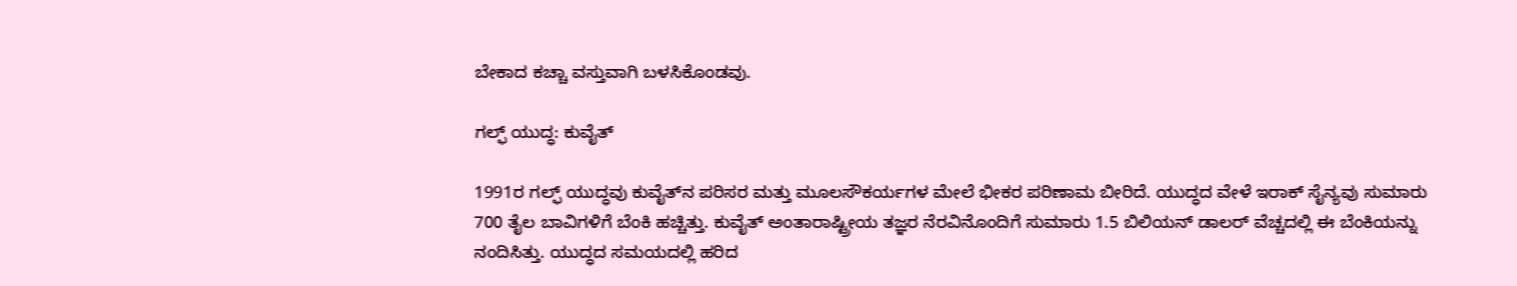ಬೇಕಾದ ಕಚ್ಚಾ ವಸ್ತುವಾಗಿ ಬಳಸಿಕೊಂಡವು.

ಗಲ್ಫ್ ಯುದ್ಧ: ಕುವೈತ್

1991ರ ಗಲ್ಫ್ ಯುದ್ಧವು ಕುವೈತ್‌ನ ಪರಿಸರ ಮತ್ತು ಮೂಲಸೌಕರ್ಯಗಳ ಮೇಲೆ ಭೀಕರ ಪರಿಣಾಮ ಬೀರಿದೆ. ಯುದ್ಧದ ವೇಳೆ ಇರಾಕ್ ಸೈನ್ಯವು ಸುಮಾರು 700 ತೈಲ ಬಾವಿಗಳಿಗೆ ಬೆಂಕಿ ಹಚ್ಚಿತ್ತು. ಕುವೈತ್ ಅಂತಾರಾಷ್ಟ್ರೀಯ ತಜ್ಞರ ನೆರವಿನೊಂದಿಗೆ ಸುಮಾರು 1.5 ಬಿಲಿಯನ್ ಡಾಲರ್ ವೆಚ್ಚದಲ್ಲಿ ಈ ಬೆಂಕಿಯನ್ನು ನಂದಿಸಿತ್ತು. ಯುದ್ಧದ ಸಮಯದಲ್ಲಿ ಹರಿದ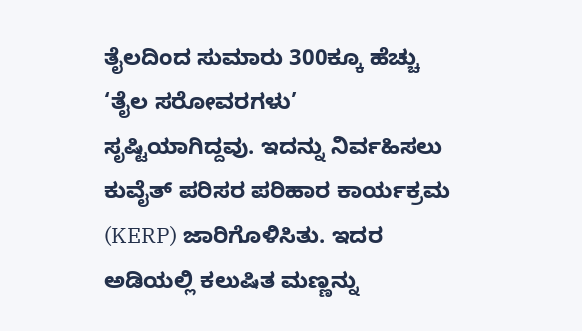ತೈಲದಿಂದ ಸುಮಾರು 300ಕ್ಕೂ ಹೆಚ್ಚು ‘ತೈಲ ಸರೋವರಗಳು’ ಸೃಷ್ಟಿಯಾಗಿದ್ದವು. ಇದನ್ನು ನಿರ್ವಹಿಸಲು ಕುವೈತ್ ಪರಿಸರ ಪರಿಹಾರ ಕಾರ್ಯಕ್ರಮ (KERP) ಜಾರಿಗೊಳಿಸಿತು. ಇದರ ಅಡಿಯಲ್ಲಿ ಕಲುಷಿತ ಮಣ್ಣನ್ನು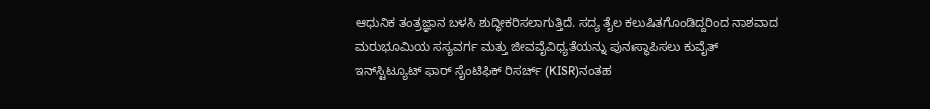ಆಧುನಿಕ ತಂತ್ರಜ್ಞಾನ ಬಳಸಿ ಶುದ್ಧೀಕರಿಸಲಾಗುತ್ತಿದೆ. ಸದ್ಯ ತೈಲ ಕಲುಷಿತಗೊಂಡಿದ್ದರಿಂದ ನಾಶವಾದ ಮರುಭೂಮಿಯ ಸಸ್ಯವರ್ಗ ಮತ್ತು ಜೀವವೈವಿಧ್ಯತೆಯನ್ನು ಪುನಃಸ್ಥಾಪಿಸಲು ಕುವೈತ್ ಇನ್‌ಸ್ಟಿಟ್ಯೂಟ್ ಫಾರ್ ಸೈಂಟಿಫಿಕ್ ರಿಸರ್ಚ್ (KISR)ನಂತಹ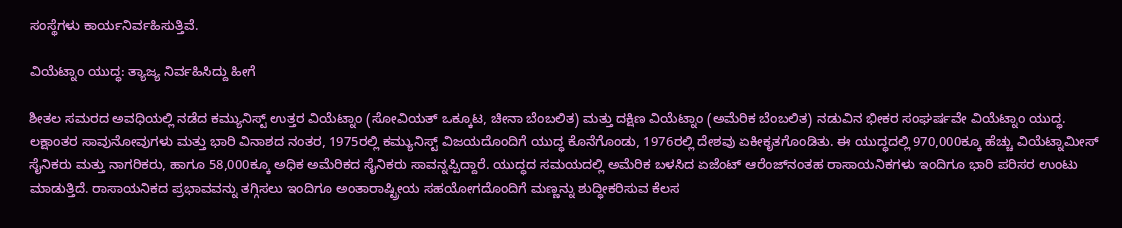ಸಂಸ್ಥೆಗಳು ಕಾರ್ಯನಿರ್ವಹಿಸುತ್ತಿವೆ.

ವಿಯೆಟ್ನಾಂ ಯುದ್ಧ: ತ್ಯಾಜ್ಯ ನಿರ್ವಹಿಸಿದ್ದು ಹೀಗೆ

ಶೀತಲ ಸಮರದ ಅವಧಿಯಲ್ಲಿ ನಡೆದ ಕಮ್ಯುನಿಸ್ಟ್ ಉತ್ತರ ವಿಯೆಟ್ನಾಂ (ಸೋವಿಯತ್ ಒಕ್ಕೂಟ, ಚೀನಾ ಬೆಂಬಲಿತ) ಮತ್ತು ದಕ್ಷಿಣ ವಿಯೆಟ್ನಾಂ (ಅಮೆರಿಕ ಬೆಂಬಲಿತ) ನಡುವಿನ ಭೀಕರ ಸಂಘರ್ಷವೇ ವಿಯೆಟ್ನಾಂ ಯುದ್ಧ. ಲಕ್ಷಾಂತರ ಸಾವುನೋವುಗಳು ಮತ್ತು ಭಾರಿ ವಿನಾಶದ ನಂತರ, 1975ರಲ್ಲಿ ಕಮ್ಯುನಿಸ್ಟ್ ವಿಜಯದೊಂದಿಗೆ ಯುದ್ಧ ಕೊನೆಗೊಂಡು, 1976ರಲ್ಲಿ ದೇಶವು ಏಕೀಕೃತಗೊಂಡಿತು. ಈ ಯುದ್ಧದಲ್ಲಿ 970,000ಕ್ಕೂ ಹೆಚ್ಚು ವಿಯೆಟ್ನಾಮೀಸ್ ಸೈನಿಕರು ಮತ್ತು ನಾಗರಿಕರು, ಹಾಗೂ 58,000ಕ್ಕೂ ಅಧಿಕ ಅಮೆರಿಕದ ಸೈನಿಕರು ಸಾವನ್ನಪ್ಪಿದ್ದಾರೆ. ಯುದ್ಧದ ಸಮಯದಲ್ಲಿ ಅಮೆರಿಕ ಬಳಸಿದ ಏಜೆಂಟ್ ಆರೆಂಜ್‌ನಂತಹ ರಾಸಾಯನಿಕಗಳು ಇಂದಿಗೂ ಭಾರಿ ಪರಿಸರ ಉಂಟು ಮಾಡುತ್ತಿದೆ. ರಾಸಾಯನಿಕದ ಪ್ರಭಾವವನ್ನು ತಗ್ಗಿಸಲು ಇಂದಿಗೂ ಅಂತಾರಾಷ್ಟ್ರೀಯ ಸಹಯೋಗದೊಂದಿಗೆ ಮಣ್ಣನ್ನು ಶುದ್ಧೀಕರಿಸುವ ಕೆಲಸ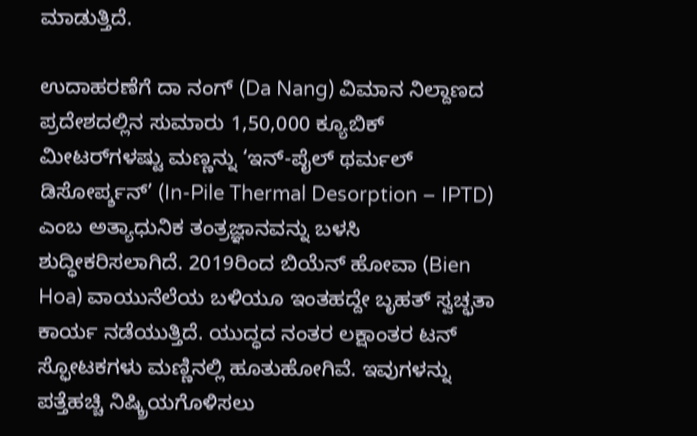ಮಾಡುತ್ತಿದೆ.

ಉದಾಹರಣೆಗೆ ದಾ ನಂಗ್ (Da Nang) ವಿಮಾನ ನಿಲ್ದಾಣದ ಪ್ರದೇಶದಲ್ಲಿನ ಸುಮಾರು 1,50,000 ಕ್ಯೂಬಿಕ್ ಮೀಟರ್‌ಗಳಷ್ಟು ಮಣ್ಣನ್ನು ‘ಇನ್-ಪೈಲ್ ಥರ್ಮಲ್ ಡಿಸೋರ್ಪ್ಶನ್’ (In-Pile Thermal Desorption – IPTD) ಎಂಬ ಅತ್ಯಾಧುನಿಕ ತಂತ್ರಜ್ಞಾನವನ್ನು ಬಳಸಿ ಶುದ್ಧೀಕರಿಸಲಾಗಿದೆ. 2019ರಿಂದ ಬಿಯೆನ್ ಹೋವಾ (Bien Hoa) ವಾಯುನೆಲೆಯ ಬಳಿಯೂ ಇಂತಹದ್ದೇ ಬೃಹತ್ ಸ್ವಚ್ಛತಾ ಕಾರ್ಯ ನಡೆಯುತ್ತಿದೆ. ಯುದ್ಧದ ನಂತರ ಲಕ್ಷಾಂತರ ಟನ್ ಸ್ಫೋಟಕಗಳು ಮಣ್ಣಿನಲ್ಲಿ ಹೂತುಹೋಗಿವೆ. ಇವುಗಳನ್ನು ಪತ್ತೆಹಚ್ಚಿ ನಿಷ್ಕ್ರಿಯಗೊಳಿಸಲು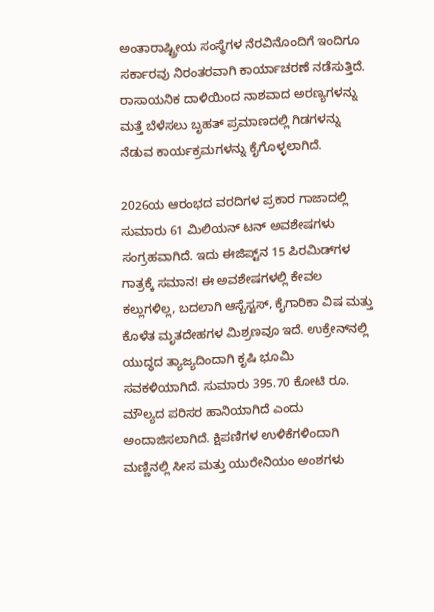ಅಂತಾರಾಷ್ಟ್ರೀಯ ಸಂಸ್ಥೆಗಳ ನೆರವಿನೊಂದಿಗೆ ಇಂದಿಗೂ ಸರ್ಕಾರವು ನಿರಂತರವಾಗಿ ಕಾರ್ಯಾಚರಣೆ ನಡೆಸುತ್ತಿದೆ. ರಾಸಾಯನಿಕ ದಾಳಿಯಿಂದ ನಾಶವಾದ ಅರಣ್ಯಗಳನ್ನು ಮತ್ತೆ ಬೆಳೆಸಲು ಬೃಹತ್ ಪ್ರಮಾಣದಲ್ಲಿ ಗಿಡಗಳನ್ನು ನೆಡುವ ಕಾರ್ಯಕ್ರಮಗಳನ್ನು ಕೈಗೊಳ್ಳಲಾಗಿದೆ.

2026ಯ ಆರಂಭದ ವರದಿಗಳ ಪ್ರಕಾರ ಗಾಜಾದಲ್ಲಿ ಸುಮಾರು 61 ಮಿಲಿಯನ್ ಟನ್ ಅವಶೇಷಗಳು ಸಂಗ್ರಹವಾಗಿದೆ. ಇದು ಈಜಿಪ್ಟ್‌ನ 15 ಪಿರಮಿಡ್‌ಗಳ ಗಾತ್ರಕ್ಕೆ ಸಮಾನ! ಈ ಅವಶೇಷಗಳಲ್ಲಿ ಕೇವಲ ಕಲ್ಲುಗಳಿಲ್ಲ, ಬದಲಾಗಿ ಆಸ್ಬೆಸ್ಟಸ್, ಕೈಗಾರಿಕಾ ವಿಷ ಮತ್ತು ಕೊಳೆತ ಮೃತದೇಹಗಳ ಮಿಶ್ರಣವೂ ಇದೆ. ಉಕ್ರೇನ್‌ನಲ್ಲಿ ಯುದ್ಧದ ತ್ಯಾಜ್ಯದಿಂದಾಗಿ ಕೃಷಿ ಭೂಮಿ ಸವಕಳಿಯಾಗಿದೆ. ಸುಮಾರು 395.70 ಕೋಟಿ ರೂ. ಮೌಲ್ಯದ ಪರಿಸರ ಹಾನಿಯಾಗಿದೆ ಎಂದು ಅಂದಾಜಿಸಲಾಗಿದೆ. ಕ್ಷಿಪಣಿಗಳ ಉಳಿಕೆಗಳಿಂದಾಗಿ ಮಣ್ಣಿನಲ್ಲಿ ಸೀಸ ಮತ್ತು ಯುರೇನಿಯಂ ಅಂಶಗಳು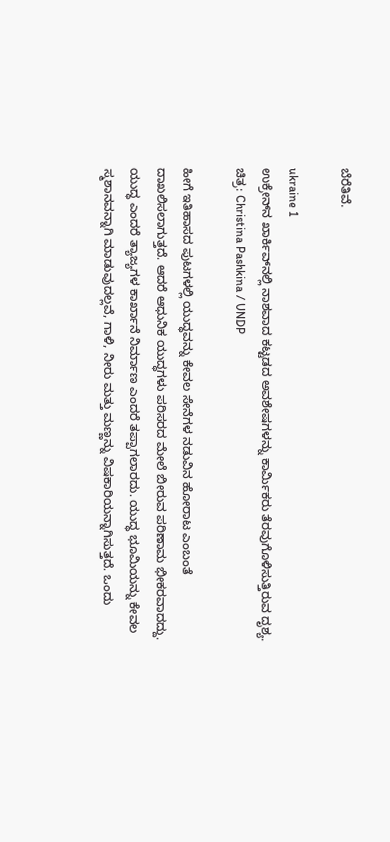ಬೆರೆತಿವೆ.

ukraine 1
ಉಕ್ರೇನ್‌ನ ಖಾರ್ಕಿವ್‌ನಲ್ಲಿ ನಾಶವಾದ ಕಟ್ಟಡದ ಅವಶೇಷಗಳನ್ನು ಕಾರ್ಮಿಕರು ತೆರವುಗೊಳಿಸುತ್ತಿರುವ ದೃಶ್ಯ. ಚಿತ್ರ: Christina Pashkina / UNDP

ಹೀಗೆ ಇತಿಹಾಸದ ಪುಟಗಳಲ್ಲಿ ಯುದ್ಧವನ್ನು ಕೇವಲ ಸೇನೆಗಳ ನಡುವಿನ ಹೋರಾಟ ಎಂಬಂತೆ ದಾಖಲಿಸಲಾಗುತ್ತದೆ. ಆದರೆ ಆಧುನಿಕ ಯುದ್ಧಗಳು ಪರಿಸರದ ಮೇಲೆ ಬೀರುವ ಪರಿಣಾಮ ಭೀಕರವಾದದ್ದು. ಯುದ್ಧ ಎಂದರೆ ತ್ಯಾಜ್ಯಗಳ ಕಾರ್ಖಾನೆ ನಿರ್ಮಾಣ ಎಂದರೆ ತಪ್ಪಾಗಲಾರದು. ಯುದ್ಧ ಭೂಮಿಯನ್ನು ಕೇವಲ ಸ್ಮಶಾನವನ್ನಾಗಿ ಮಾಡುವುದಲ್ಲವೆ, ಗಾಳಿ, ನೀರು ಮತ್ತು ಮಣ್ಣನ್ನು ವಿಷಕಾರಿಯನ್ನಾಗಿಸುತ್ತದೆ. ಒಂದು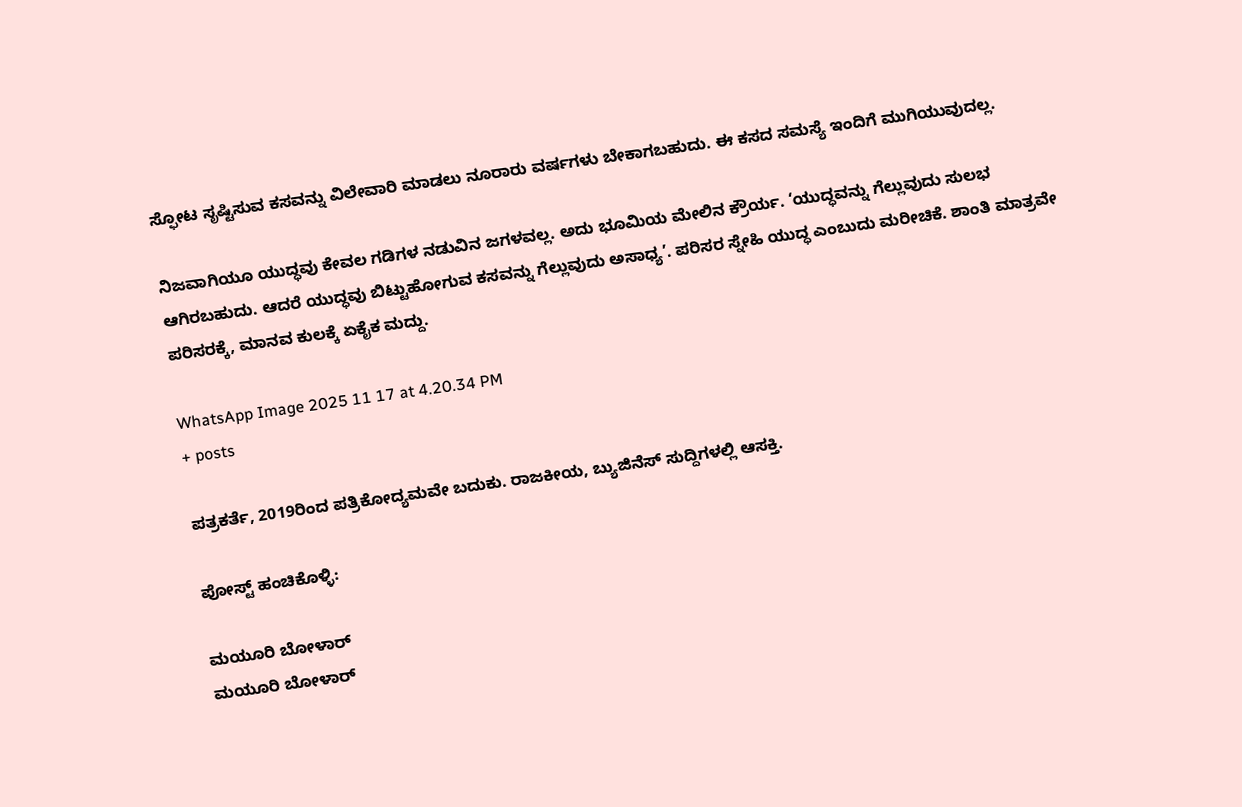ಸ್ಫೋಟ ಸೃಷ್ಟಿಸುವ ಕಸವನ್ನು ವಿಲೇವಾರಿ ಮಾಡಲು ನೂರಾರು ವರ್ಷಗಳು ಬೇಕಾಗಬಹುದು. ಈ ಕಸದ ಸಮಸ್ಯೆ ಇಂದಿಗೆ ಮುಗಿಯುವುದಲ್ಲ.

ನಿಜವಾಗಿಯೂ ಯುದ್ಧವು ಕೇವಲ ಗಡಿಗಳ ನಡುವಿನ ಜಗಳವಲ್ಲ. ಅದು ಭೂಮಿಯ ಮೇಲಿನ ಕ್ರೌರ್ಯ. ‘ಯುದ್ಧವನ್ನು ಗೆಲ್ಲುವುದು ಸುಲಭ ಆಗಿರಬಹುದು. ಆದರೆ ಯುದ್ಧವು ಬಿಟ್ಟುಹೋಗುವ ಕಸವನ್ನು ಗೆಲ್ಲುವುದು ಅಸಾಧ್ಯ’. ಪರಿಸರ ಸ್ನೇಹಿ ಯುದ್ಧ ಎಂಬುದು ಮರೀಚಿಕೆ. ಶಾಂತಿ ಮಾತ್ರವೇ ಪರಿಸರಕ್ಕೆ, ಮಾನವ ಕುಲಕ್ಕೆ ಏಕೈಕ ಮದ್ದು.

WhatsApp Image 2025 11 17 at 4.20.34 PM
+ posts

ಪತ್ರಕರ್ತೆ, 2019ರಿಂದ ಪತ್ರಿಕೋದ್ಯಮವೇ ಬದುಕು. ರಾಜಕೀಯ, ಬ್ಯುಜಿನೆಸ್‌ ಸುದ್ದಿಗಳಲ್ಲಿ ಆಸಕ್ತಿ.

ಪೋಸ್ಟ್ ಹಂಚಿಕೊಳ್ಳಿ:

ಮಯೂರಿ ಬೋಳಾರ್
ಮಯೂರಿ ಬೋಳಾರ್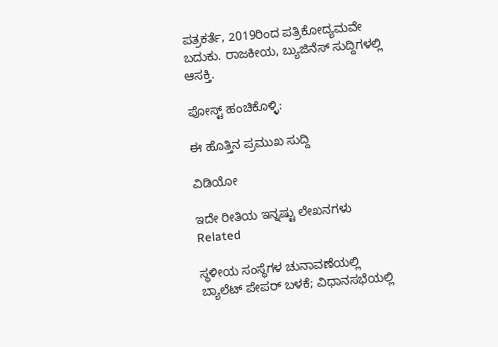ಪತ್ರಕರ್ತೆ, 2019ರಿಂದ ಪತ್ರಿಕೋದ್ಯಮವೇ ಬದುಕು. ರಾಜಕೀಯ, ಬ್ಯುಜಿನೆಸ್‌ ಸುದ್ದಿಗಳಲ್ಲಿ ಆಸಕ್ತಿ.

ಪೋಸ್ಟ್ ಹಂಚಿಕೊಳ್ಳಿ:

ಈ ಹೊತ್ತಿನ ಪ್ರಮುಖ ಸುದ್ದಿ

ವಿಡಿಯೋ

ಇದೇ ರೀತಿಯ ಇನ್ನಷ್ಟು ಲೇಖನಗಳು
Related

ಸ್ಥಳೀಯ ಸಂಸ್ಥೆಗಳ ಚುನಾವಣೆಯಲ್ಲಿ ಬ್ಯಾಲೆಟ್ ಪೇಪರ್ ಬಳಕೆ; ವಿಧಾನಸಭೆಯಲ್ಲಿ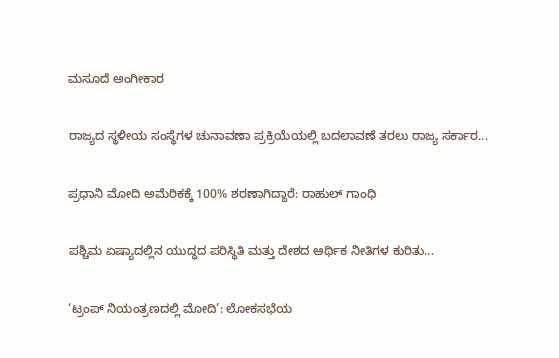ಮಸೂದೆ ಅಂಗೀಕಾರ

ರಾಜ್ಯದ ಸ್ಥಳೀಯ ಸಂಸ್ಥೆಗಳ ಚುನಾವಣಾ ಪ್ರಕ್ರಿಯೆಯಲ್ಲಿ ಬದಲಾವಣೆ ತರಲು ರಾಜ್ಯ ಸರ್ಕಾರ...

ಪ್ರಧಾನಿ ಮೋದಿ ಅಮೆರಿಕಕ್ಕೆ 100% ಶರಣಾಗಿದ್ದಾರೆ: ರಾಹುಲ್ ಗಾಂಧಿ

ಪಶ್ಚಿಮ ಏಷ್ಯಾದಲ್ಲಿನ ಯುದ್ಧದ ಪರಿಸ್ಥಿತಿ ಮತ್ತು ದೇಶದ ಆರ್ಥಿಕ ನೀತಿಗಳ ಕುರಿತು...

‘ಟ್ರಂಪ್ ನಿಯಂತ್ರಣದಲ್ಲಿ ಮೋದಿ’: ಲೋಕಸಭೆಯ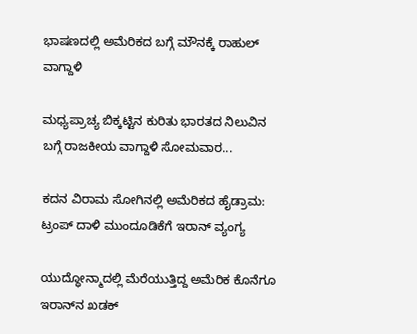ಭಾಷಣದಲ್ಲಿ ಅಮೆರಿಕದ ಬಗ್ಗೆ ಮೌನಕ್ಕೆ ರಾಹುಲ್ ವಾಗ್ದಾಳಿ

ಮಧ್ಯಪ್ರಾಚ್ಯ ಬಿಕ್ಕಟ್ಟಿನ ಕುರಿತು ಭಾರತದ ನಿಲುವಿನ ಬಗ್ಗೆ ರಾಜಕೀಯ ವಾಗ್ದಾಳಿ ಸೋಮವಾರ...

ಕದನ ವಿರಾಮ ಸೋಗಿನಲ್ಲಿ ಅಮೆರಿಕದ ಹೈಡ್ರಾಮ: ಟ್ರಂಪ್ ದಾಳಿ ಮುಂದೂಡಿಕೆಗೆ ಇರಾನ್ ವ್ಯಂಗ್ಯ

ಯುದ್ಧೋನ್ಮಾದಲ್ಲಿ ಮೆರೆಯುತ್ತಿದ್ದ ಅಮೆರಿಕ ಕೊನೆಗೂ ಇರಾನ್‌ನ ಖಡಕ್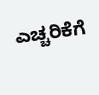ಎಚ್ಚರಿಕೆಗೆ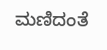ಮಣಿದಂತೆ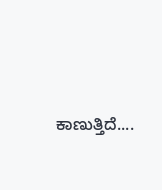ಕಾಣುತ್ತಿದೆ....